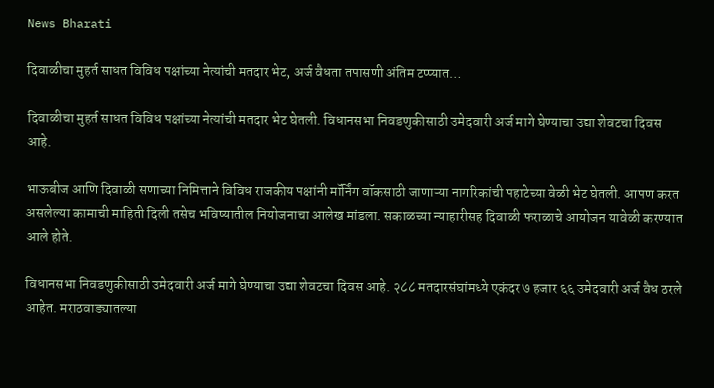News Bharati

दिवाळीचा मुहर्त साधत विविध पक्षांच्या नेत्यांची मतदार भेट, अर्ज वैधता तपासणी अंतिम टप्प्यात…

दिवाळीचा मुहर्त साधत विविध पक्षांच्या नेत्यांची मतदार भेट घेतली. विधानसभा निवडणुकीसाठी उमेदवारी अर्ज मागे घेण्याचा उद्या शेवटचा दिवस आहे.

भाऊबीज आणि दिवाळी सणाच्या निमित्ताने विविध राजकीय पक्षांनी मॉर्निंग वॉकसाठी जाणाऱ्या नागरिकांची पहाटेच्या वेळी भेट घेतली. आपण करत असलेल्या कामाची माहिती दिली तसेच भविष्यातील नियोजनाचा आलेख मांडला. सकाळच्या न्याहारीसह दिवाळी फराळाचे आयोजन यावेळी करण्यात आले होते.

विधानसभा निवडणुकीसाठी उमेदवारी अर्ज मागे घेण्याचा उद्या शेवटचा दिवस आहे. २८८ मतदारसंघांमध्ये एकंदर ७ हजार ६६ उमेदवारी अर्ज वैध ठरले आहेत. मराठवाड्यातल्या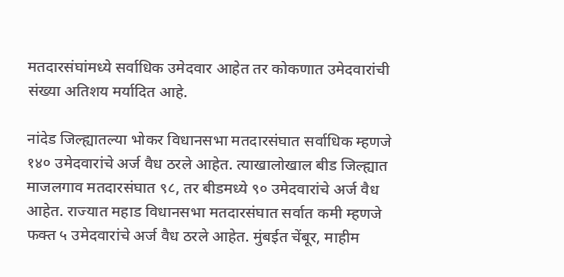मतदारसंघांमध्ये सर्वाधिक उमेदवार आहेत तर कोकणात उमेदवारांची संख्या अतिशय मर्यादित आहे.

नांदेड जिल्ह्यातल्या भोकर विधानसभा मतदारसंघात सर्वाधिक म्हणजे १४० उमेदवारांचे अर्ज वैध ठरले आहेत. त्याखालोखाल बीड जिल्ह्यात माजलगाव मतदारसंघात ९८, तर बीडमध्ये ९० उमेदवारांचे अर्ज वैध आहेत. राज्यात महाड विधानसभा मतदारसंघात सर्वात कमी म्हणजे फक्त ५ उमेदवारांचे अर्ज वैध ठरले आहेत. मुंबईत चेंबूर, माहीम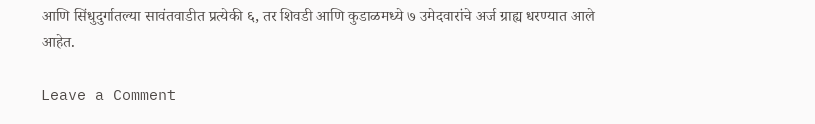आणि सिंधुदुर्गातल्या सावंतवाडीत प्रत्येकी ६, तर शिवडी आणि कुडाळमध्ये ७ उमेदवारांचे अर्ज ग्राह्य धरण्यात आले आहेत.

Leave a Comment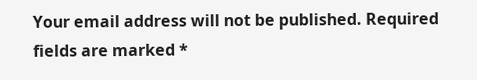Your email address will not be published. Required fields are marked *